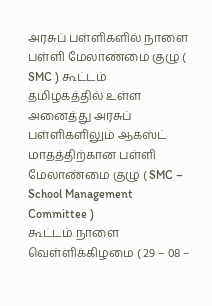அரசுப் பள்ளிகளில் நாளை பள்ளி மேலாண்மை குழு ( SMC ) கூட்டம்
தமிழகத்தில் உள்ள அனைத்து அரசுப் பள்ளிகளிலும் ஆகஸ்ட் மாதத்திற்கான பள்ளி மேலாண்மை குழு ( SMC – School Management Committee )
கூட்டம் நாளை வெள்ளிக்கிழமை ( 29 – 08 –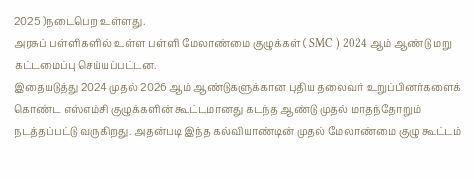2025 )நடைபெற உள்ளது.
அரசுப் பள்ளிகளில் உள்ள பள்ளி மேலாண்மை குழுக்கள் ( SMC ) 2024 ஆம் ஆண்டு மறு கட்டமைப்பு செய்யப்பட்டன.
இதையடுத்து 2024 முதல் 2026 ஆம் ஆண்டுகளுக்கான புதிய தலைவர் உறுப்பினர்களைக் கொண்ட எஸ்எம்சி குழுக்களின் கூட்டமானது கடந்த ஆண்டு முதல் மாதந்தோறும் நடத்தப்பட்டு வருகிறது. அதன்படி இந்த கல்வியாண்டின் முதல் மேலாண்மை குழு கூட்டம்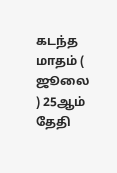கடந்த மாதம் ( ஜூலை ) 25ஆம் தேதி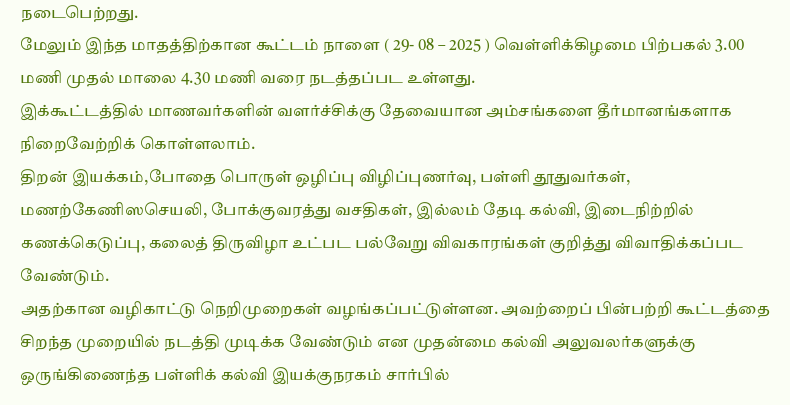நடைபெற்றது.
மேலும் இந்த மாதத்திற்கான கூட்டம் நாளை ( 29- 08 – 2025 ) வெள்ளிக்கிழமை பிற்பகல் 3.00 மணி முதல் மாலை 4.30 மணி வரை நடத்தப்பட உள்ளது.
இக்கூட்டத்தில் மாணவர்களின் வளர்ச்சிக்கு தேவையான அம்சங்களை தீர்மானங்களாக நிறைவேற்றிக் கொள்ளலாம்.
திறன் இயக்கம்,போதை பொருள் ஒழிப்பு விழிப்புணர்வு, பள்ளி தூதுவர்கள், மணற்கேணிஸசெயலி, போக்குவரத்து வசதிகள், இல்லம் தேடி கல்வி, இடைநிற்றில் கணக்கெடுப்பு, கலைத் திருவிழா உட்பட பல்வேறு விவகாரங்கள் குறித்து விவாதிக்கப்பட வேண்டும்.
அதற்கான வழிகாட்டு நெறிமுறைகள் வழங்கப்பட்டுள்ளன. அவற்றைப் பின்பற்றி கூட்டத்தை சிறந்த முறையில் நடத்தி முடிக்க வேண்டும் என முதன்மை கல்வி அலுவலர்களுக்கு ஒருங்கிணைந்த பள்ளிக் கல்வி இயக்குநரகம் சார்பில்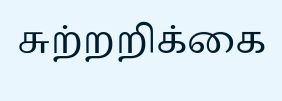சுற்றறிக்கை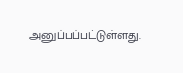அனுப்பப்பட்டுள்ளது.